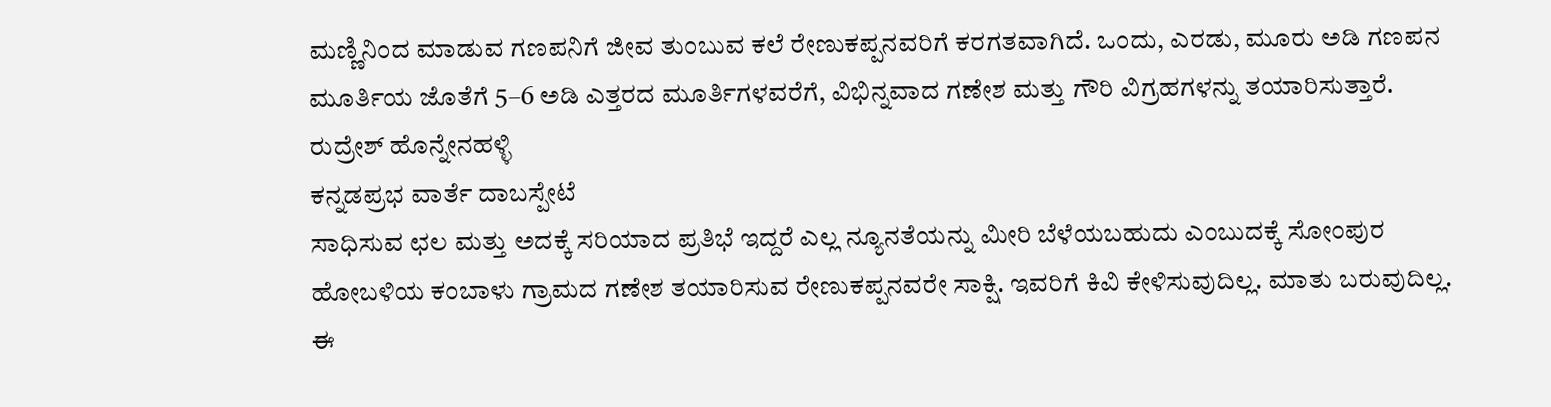ಮಣ್ಣಿನಿಂದ ಮಾಡುವ ಗಣಪನಿಗೆ ಜೀವ ತುಂಬುವ ಕಲೆ ರೇಣುಕಪ್ಪನವರಿಗೆ ಕರಗತವಾಗಿದೆ. ಒಂದು, ಎರಡು, ಮೂರು ಅಡಿ ಗಣಪನ ಮೂರ್ತಿಯ ಜೊತೆಗೆ 5–6 ಅಡಿ ಎತ್ತರದ ಮೂರ್ತಿಗಳವರೆಗೆ, ವಿಭಿನ್ನವಾದ ಗಣೇಶ ಮತ್ತು ಗೌರಿ ವಿಗ್ರಹಗಳನ್ನು ತಯಾರಿಸುತ್ತಾರೆ.
ರುದ್ರೇಶ್ ಹೊನ್ನೇನಹಳ್ಳಿ
ಕನ್ನಡಪ್ರಭ ವಾರ್ತೆ ದಾಬಸ್ಪೇಟೆ
ಸಾಧಿಸುವ ಛಲ ಮತ್ತು ಅದಕ್ಕೆ ಸರಿಯಾದ ಪ್ರತಿಭೆ ಇದ್ದರೆ ಎಲ್ಲ ನ್ಯೂನತೆಯನ್ನು ಮೀರಿ ಬೆಳೆಯಬಹುದು ಎಂಬುದಕ್ಕೆ ಸೋಂಪುರ ಹೋಬಳಿಯ ಕಂಬಾಳು ಗ್ರಾಮದ ಗಣೇಶ ತಯಾರಿಸುವ ರೇಣುಕಪ್ಪನವರೇ ಸಾಕ್ಷಿ. ಇವರಿಗೆ ಕಿವಿ ಕೇಳಿಸುವುದಿಲ್ಲ. ಮಾತು ಬರುವುದಿಲ್ಲ. ಈ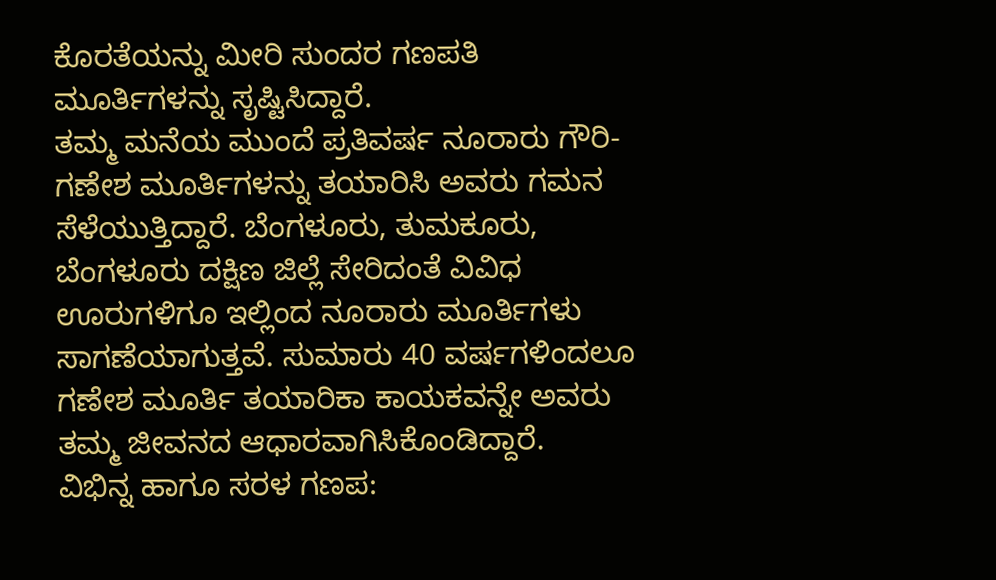ಕೊರತೆಯನ್ನು ಮೀರಿ ಸುಂದರ ಗಣಪತಿ ಮೂರ್ತಿಗಳನ್ನು ಸೃಷ್ಟಿಸಿದ್ದಾರೆ.
ತಮ್ಮ ಮನೆಯ ಮುಂದೆ ಪ್ರತಿವರ್ಷ ನೂರಾರು ಗೌರಿ-ಗಣೇಶ ಮೂರ್ತಿಗಳನ್ನು ತಯಾರಿಸಿ ಅವರು ಗಮನ ಸೆಳೆಯುತ್ತಿದ್ದಾರೆ. ಬೆಂಗಳೂರು, ತುಮಕೂರು, ಬೆಂಗಳೂರು ದಕ್ಷಿಣ ಜಿಲ್ಲೆ ಸೇರಿದಂತೆ ವಿವಿಧ ಊರುಗಳಿಗೂ ಇಲ್ಲಿಂದ ನೂರಾರು ಮೂರ್ತಿಗಳು ಸಾಗಣೆಯಾಗುತ್ತವೆ. ಸುಮಾರು 40 ವರ್ಷಗಳಿಂದಲೂ ಗಣೇಶ ಮೂರ್ತಿ ತಯಾರಿಕಾ ಕಾಯಕವನ್ನೇ ಅವರು ತಮ್ಮ ಜೀವನದ ಆಧಾರವಾಗಿಸಿಕೊಂಡಿದ್ದಾರೆ.
ವಿಭಿನ್ನ ಹಾಗೂ ಸರಳ ಗಣಪ: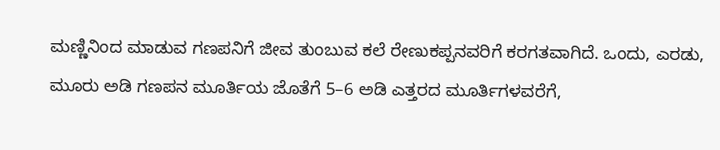ಮಣ್ಣಿನಿಂದ ಮಾಡುವ ಗಣಪನಿಗೆ ಜೀವ ತುಂಬುವ ಕಲೆ ರೇಣುಕಪ್ಪನವರಿಗೆ ಕರಗತವಾಗಿದೆ. ಒಂದು, ಎರಡು, ಮೂರು ಅಡಿ ಗಣಪನ ಮೂರ್ತಿಯ ಜೊತೆಗೆ 5–6 ಅಡಿ ಎತ್ತರದ ಮೂರ್ತಿಗಳವರೆಗೆ,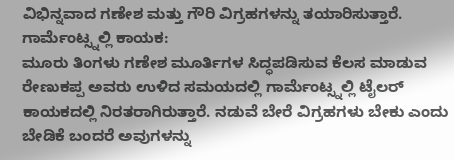ವಿಭಿನ್ನವಾದ ಗಣೇಶ ಮತ್ತು ಗೌರಿ ವಿಗ್ರಹಗಳನ್ನು ತಯಾರಿಸುತ್ತಾರೆ.
ಗಾರ್ಮೆಂಟ್ಸ್ನಲ್ಲಿ ಕಾಯಕ:
ಮೂರು ತಿಂಗಳು ಗಣೇಶ ಮೂರ್ತಿಗಳ ಸಿದ್ಧಪಡಿಸುವ ಕೆಲಸ ಮಾಡುವ ರೇಣುಕಪ್ಪ ಅವರು ಉಳಿದ ಸಮಯದಲ್ಲಿ ಗಾರ್ಮೆಂಟ್ಸ್ನಲ್ಲಿ ಟೈಲರ್ ಕಾಯಕದಲ್ಲಿ ನಿರತರಾಗಿರುತ್ತಾರೆ. ನಡುವೆ ಬೇರೆ ವಿಗ್ರಹಗಳು ಬೇಕು ಎಂದು ಬೇಡಿಕೆ ಬಂದರೆ ಅವುಗಳನ್ನು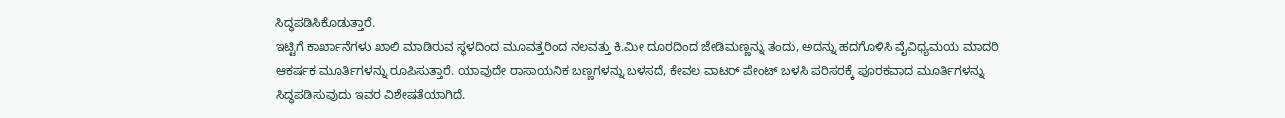ಸಿದ್ಧಪಡಿಸಿಕೊಡುತ್ತಾರೆ.
ಇಟ್ಟಿಗೆ ಕಾರ್ಖಾನೆಗಳು ಖಾಲಿ ಮಾಡಿರುವ ಸ್ಥಳದಿಂದ ಮೂವತ್ತರಿಂದ ನಲವತ್ತು ಕಿ.ಮೀ ದೂರದಿಂದ ಜೇಡಿಮಣ್ಣನ್ನು ತಂದು, ಅದನ್ನು ಹದಗೊಳಿಸಿ ವೈವಿಧ್ಯಮಯ ಮಾದರಿ ಆಕರ್ಷಕ ಮೂರ್ತಿಗಳನ್ನು ರೂಪಿಸುತ್ತಾರೆ. ಯಾವುದೇ ರಾಸಾಯನಿಕ ಬಣ್ಣಗಳನ್ನು ಬಳಸದೆ, ಕೇವಲ ವಾಟರ್ ಪೇಂಟ್ ಬಳಸಿ ಪರಿಸರಕ್ಕೆ ಪೂರಕವಾದ ಮೂರ್ತಿಗಳನ್ನು ಸಿದ್ಧಪಡಿಸುವುದು ಇವರ ವಿಶೇಷತೆಯಾಗಿದೆ.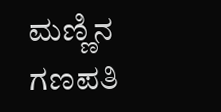ಮಣ್ಣಿನ ಗಣಪತಿ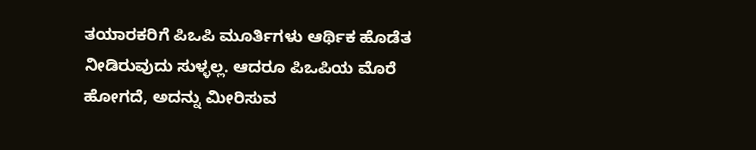ತಯಾರಕರಿಗೆ ಪಿಒಪಿ ಮೂರ್ತಿಗಳು ಆರ್ಥಿಕ ಹೊಡೆತ ನೀಡಿರುವುದು ಸುಳ್ಳಲ್ಲ. ಆದರೂ ಪಿಒಪಿಯ ಮೊರೆ ಹೋಗದೆ, ಅದನ್ನು ಮೀರಿಸುವ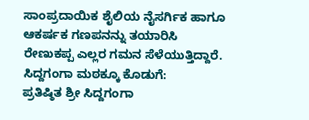ಸಾಂಪ್ರದಾಯಿಕ ಶೈಲಿಯ ನೈಸರ್ಗಿಕ ಹಾಗೂ ಆಕರ್ಷಕ ಗಣಪನನ್ನು ತಯಾರಿಸಿ ರೇಣುಕಪ್ಪ ಎಲ್ಲರ ಗಮನ ಸೆಳೆಯುತ್ತಿದ್ದಾರೆ.
ಸಿದ್ದಗಂಗಾ ಮಠಕ್ಕೂ ಕೊಡುಗೆ:
ಪ್ರತಿಷ್ಠಿತ ಶ್ರೀ ಸಿದ್ದಗಂಗಾ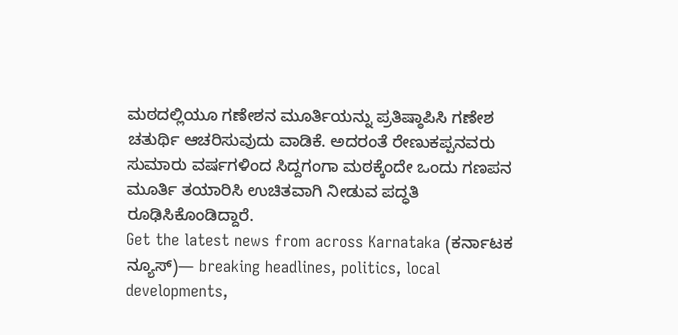ಮಠದಲ್ಲಿಯೂ ಗಣೇಶನ ಮೂರ್ತಿಯನ್ನು ಪ್ರತಿಷ್ಠಾಪಿಸಿ ಗಣೇಶ ಚತುರ್ಥಿ ಆಚರಿಸುವುದು ವಾಡಿಕೆ. ಅದರಂತೆ ರೇಣುಕಪ್ಪನವರು ಸುಮಾರು ವರ್ಷಗಳಿಂದ ಸಿದ್ದಗಂಗಾ ಮಠಕ್ಕೆಂದೇ ಒಂದು ಗಣಪನ ಮೂರ್ತಿ ತಯಾರಿಸಿ ಉಚಿತವಾಗಿ ನೀಡುವ ಪದ್ಧತಿ ರೂಢಿಸಿಕೊಂಡಿದ್ದಾರೆ.
Get the latest news from across Karnataka (ಕರ್ನಾಟಕ ನ್ಯೂಸ್)— breaking headlines, politics, local developments,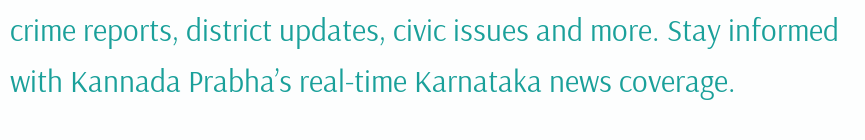crime reports, district updates, civic issues and more. Stay informed with Kannada Prabha’s real‑time Karnataka news coverage.